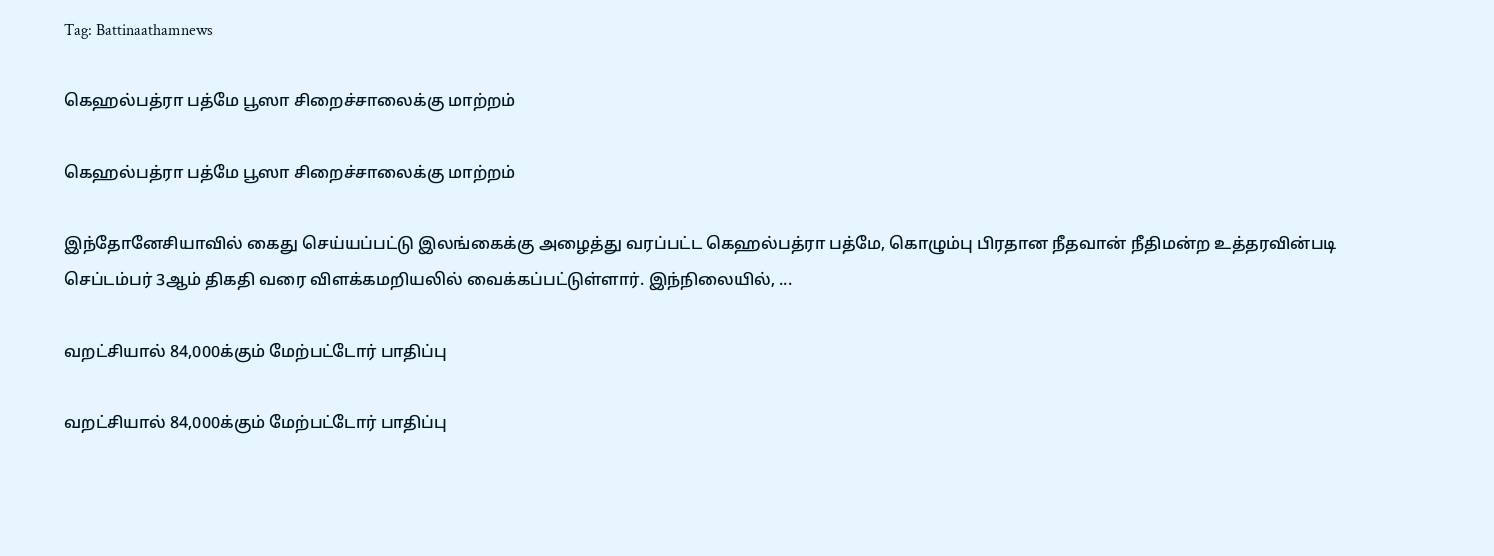Tag: Battinaathamnews

கெஹல்பத்ரா பத்மே பூஸா சிறைச்சாலைக்கு மாற்றம்

கெஹல்பத்ரா பத்மே பூஸா சிறைச்சாலைக்கு மாற்றம்

இந்தோனேசியாவில் கைது செய்யப்பட்டு இலங்கைக்கு அழைத்து வரப்பட்ட கெஹல்பத்ரா பத்மே, கொழும்பு பிரதான நீதவான் நீதிமன்ற உத்தரவின்படி செப்டம்பர் 3ஆம் திகதி வரை விளக்கமறியலில் வைக்கப்பட்டுள்ளார். இந்நிலையில், ...

வறட்சியால் 84,000க்கும் மேற்பட்டோர் பாதிப்பு

வறட்சியால் 84,000க்கும் மேற்பட்டோர் பாதிப்பு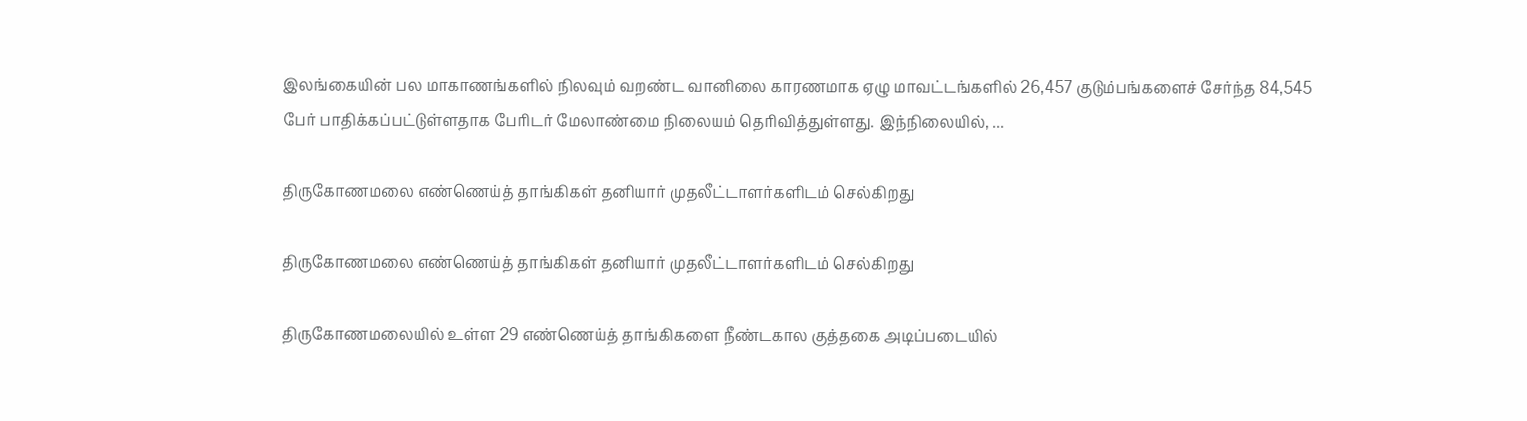இலங்கையின் பல மாகாணங்களில் நிலவும் வறண்ட வானிலை காரணமாக ஏழு மாவட்டங்களில் 26,457 குடும்பங்களைச் சேர்ந்த 84,545 பேர் பாதிக்கப்பட்டுள்ளதாக பேரிடர் மேலாண்மை நிலையம் தெரிவித்துள்ளது. இந்நிலையில், ...

திருகோணமலை எண்ணெய்த் தாங்கிகள் தனியார் முதலீட்டாளர்களிடம் செல்கிறது

திருகோணமலை எண்ணெய்த் தாங்கிகள் தனியார் முதலீட்டாளர்களிடம் செல்கிறது

திருகோணமலையில் உள்ள 29 எண்ணெய்த் தாங்கிகளை நீண்டகால குத்தகை அடிப்படையில்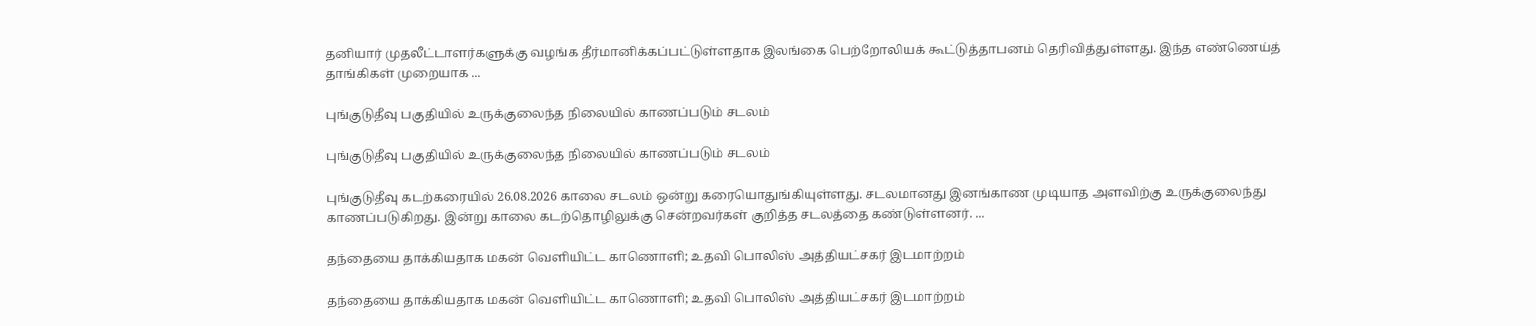தனியார் முதலீட்டாளர்களுக்கு வழங்க தீர்மானிக்கப்பட்டுள்ளதாக இலங்கை பெற்றோலியக் கூட்டுத்தாபனம் தெரிவித்துள்ளது. இந்த எண்ணெய்த் தாங்கிகள் முறையாக ...

புங்குடுதீவு பகுதியில் உருக்குலைந்த நிலையில் காணப்படும் சடலம்

புங்குடுதீவு பகுதியில் உருக்குலைந்த நிலையில் காணப்படும் சடலம்

புங்குடுதீவு கடற்கரையில் 26.08.2026 காலை சடலம் ஒன்று கரையொதுங்கியுள்ளது. சடலமானது இனங்காண முடியாத அளவிற்கு உருக்குலைந்து காணப்படுகிறது. இன்று காலை கடற்தொழிலுக்கு சென்றவர்கள் குறித்த சடலத்தை கண்டுள்ளனர். ...

தந்தையை தாக்கியதாக மகன் வெளியிட்ட காணொளி; உதவி பொலிஸ் அத்தியட்சகர் இடமாற்றம்

தந்தையை தாக்கியதாக மகன் வெளியிட்ட காணொளி; உதவி பொலிஸ் அத்தியட்சகர் இடமாற்றம்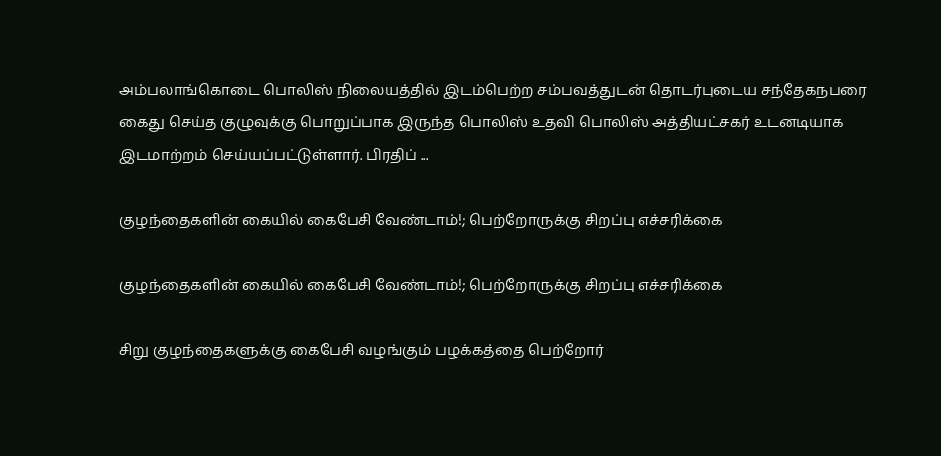அம்பலாங்கொடை பொலிஸ் நிலையத்தில் இடம்பெற்ற சம்பவத்துடன் தொடர்புடைய சந்தேகநபரை கைது செய்த குழுவுக்கு பொறுப்பாக இருந்த பொலிஸ் உதவி பொலிஸ் அத்தியட்சகர் உடனடியாக இடமாற்றம் செய்யப்பட்டுள்ளார். பிரதிப் ...

குழந்தைகளின் கையில் கைபேசி வேண்டாம்!; பெற்றோருக்கு சிறப்பு எச்சரிக்கை

குழந்தைகளின் கையில் கைபேசி வேண்டாம்!; பெற்றோருக்கு சிறப்பு எச்சரிக்கை

சிறு குழந்தைகளுக்கு கைபேசி வழங்கும் பழக்கத்தை பெற்றோர்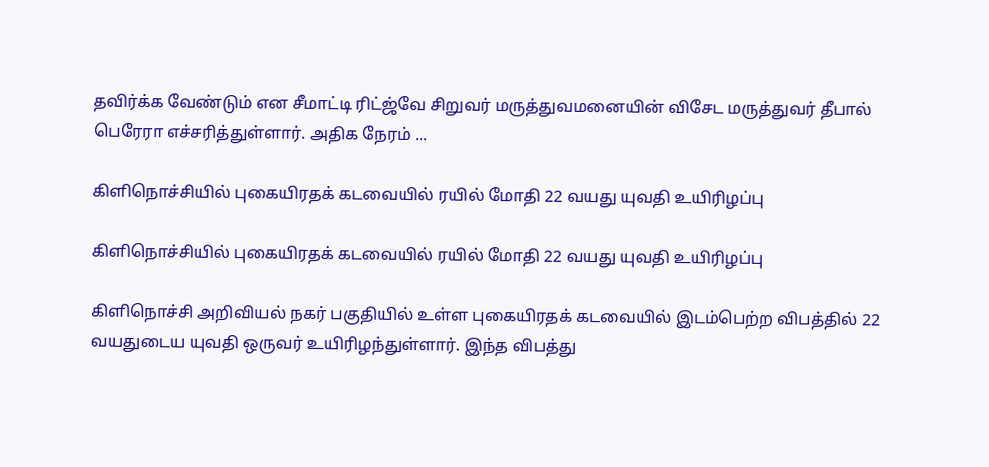தவிர்க்க வேண்டும் என சீமாட்டி ரிட்ஜ்வே சிறுவர் மருத்துவமனையின் விசேட மருத்துவர் தீபால் பெரேரா எச்சரித்துள்ளார். அதிக நேரம் ...

கிளிநொச்சியில் புகையிரதக் கடவையில் ரயில் மோதி 22 வயது யுவதி உயிரிழப்பு

கிளிநொச்சியில் புகையிரதக் கடவையில் ரயில் மோதி 22 வயது யுவதி உயிரிழப்பு

கிளிநொச்சி அறிவியல் நகர் பகுதியில் உள்ள புகையிரதக் கடவையில் இடம்பெற்ற விபத்தில் 22 வயதுடைய யுவதி ஒருவர் உயிரிழந்துள்ளார். இந்த விபத்து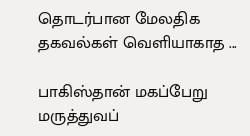தொடர்பான மேலதிக தகவல்கள் வெளியாகாத ...

பாகிஸ்தான் மகப்பேறு மருத்துவப்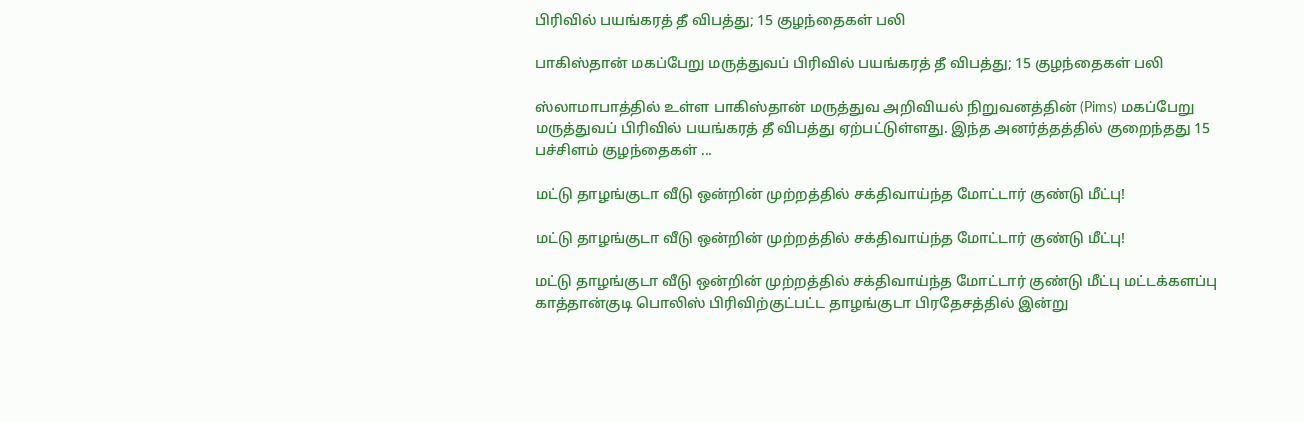பிரிவில் பயங்கரத் தீ விபத்து; 15 குழந்தைகள் பலி

பாகிஸ்தான் மகப்பேறு மருத்துவப் பிரிவில் பயங்கரத் தீ விபத்து; 15 குழந்தைகள் பலி

ஸ்லாமாபாத்தில் உள்ள பாகிஸ்தான் மருத்துவ அறிவியல் நிறுவனத்தின் (Pims) மகப்பேறு மருத்துவப் பிரிவில் பயங்கரத் தீ விபத்து ஏற்பட்டுள்ளது. இந்த அனர்த்தத்தில் குறைந்தது 15 பச்சிளம் குழந்தைகள் ...

மட்டு தாழங்குடா வீடு ஒன்றின் முற்றத்தில் சக்திவாய்ந்த மோட்டார் குண்டு மீட்பு!

மட்டு தாழங்குடா வீடு ஒன்றின் முற்றத்தில் சக்திவாய்ந்த மோட்டார் குண்டு மீட்பு!

மட்டு தாழங்குடா வீடு ஒன்றின் முற்றத்தில் சக்திவாய்ந்த மோட்டார் குண்டு மீட்பு மட்டக்களப்பு காத்தான்குடி பொலிஸ் பிரிவிற்குட்பட்ட தாழங்குடா பிரதேசத்தில் இன்று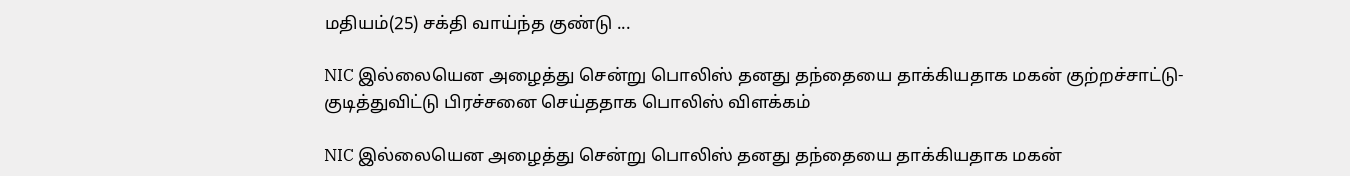மதியம்(25) சக்தி வாய்ந்த குண்டு ...

NIC இல்லையென அழைத்து சென்று பொலிஸ் தனது தந்தையை தாக்கியதாக மகன் குற்றச்சாட்டு-குடித்துவிட்டு பிரச்சனை செய்ததாக பொலிஸ் விளக்கம்

NIC இல்லையென அழைத்து சென்று பொலிஸ் தனது தந்தையை தாக்கியதாக மகன்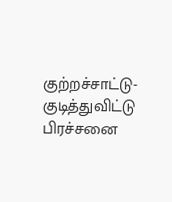குற்றச்சாட்டு-குடித்துவிட்டு பிரச்சனை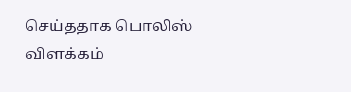செய்ததாக பொலிஸ் விளக்கம்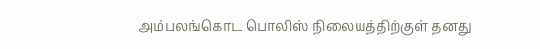அம்பலங்கொட பொலிஸ் நிலையத்திற்குள் தனது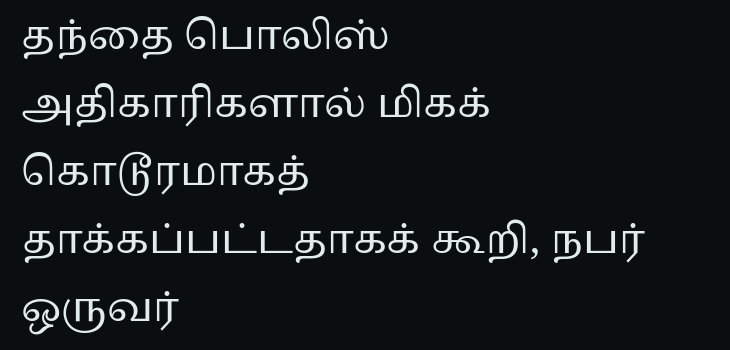தந்தை பொலிஸ் அதிகாரிகளால் மிகக் கொடூரமாகத் தாக்கப்பட்டதாகக் கூறி, நபர் ஒருவர்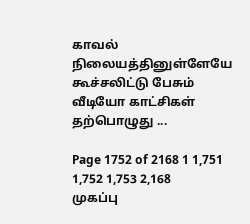காவல் நிலையத்தினுள்ளேயே கூச்சலிட்டு பேசும் வீடியோ காட்சிகள் தற்பொழுது ...

Page 1752 of 2168 1 1,751 1,752 1,753 2,168
முகப்பு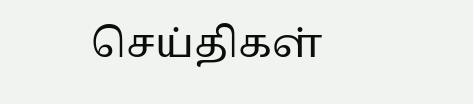செய்திகள்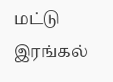மட்டு
இரங்கல்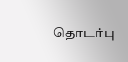தொடர்பு